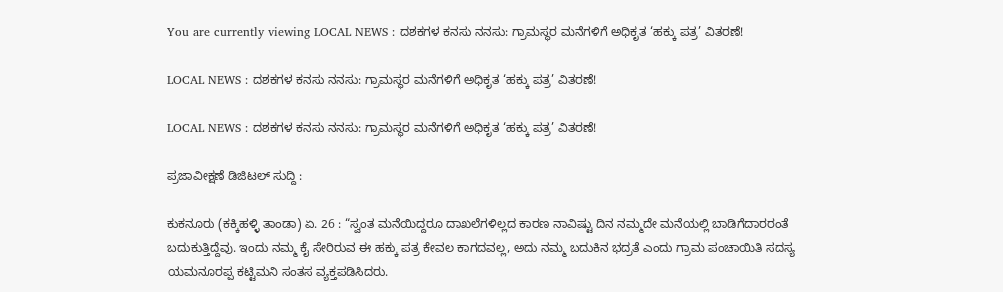You are currently viewing LOCAL NEWS : ದಶಕಗಳ ಕನಸು ನನಸು: ಗ್ರಾಮಸ್ಥರ ಮನೆಗಳಿಗೆ ಅಧಿಕೃತ ‘ಹಕ್ಕು ಪತ್ರ’ ವಿತರಣೆ!

LOCAL NEWS : ದಶಕಗಳ ಕನಸು ನನಸು: ಗ್ರಾಮಸ್ಥರ ಮನೆಗಳಿಗೆ ಅಧಿಕೃತ ‘ಹಕ್ಕು ಪತ್ರ’ ವಿತರಣೆ!

LOCAL NEWS : ದಶಕಗಳ ಕನಸು ನನಸು: ಗ್ರಾಮಸ್ಥರ ಮನೆಗಳಿಗೆ ಅಧಿಕೃತ ‘ಹಕ್ಕು ಪತ್ರ’ ವಿತರಣೆ!

ಪ್ರಜಾವೀಕ್ಷಣೆ ಡಿಜಿಟಲ್ ಸುದ್ದಿ :

ಕುಕನೂರು (ಕಕ್ಕಿಹಳ್ಳಿ ತಾಂಡಾ) ಏ. 26 : “ಸ್ವಂತ ಮನೆಯಿದ್ದರೂ ದಾಖಲೆಗಳಿಲ್ಲದ ಕಾರಣ ನಾವಿಷ್ಟು ದಿನ ನಮ್ಮದೇ ಮನೆಯಲ್ಲಿ ಬಾಡಿಗೆದಾರರಂತೆ ಬದುಕುತ್ತಿದ್ದೆವು. ಇಂದು ನಮ್ಮ ಕೈ ಸೇರಿರುವ ಈ ಹಕ್ಕು ಪತ್ರ ಕೇವಲ ಕಾಗದವಲ್ಲ, ಅದು ನಮ್ಮ ಬದುಕಿನ ಭದ್ರತೆ ಎಂದು ಗ್ರಾಮ ಪಂಚಾಯಿತಿ ಸದಸ್ಯ ಯಮನೂರಪ್ಪ ಕಟ್ಟಿಮನಿ ಸಂತಸ ವ್ಯಕ್ತಪಡಿಸಿದರು.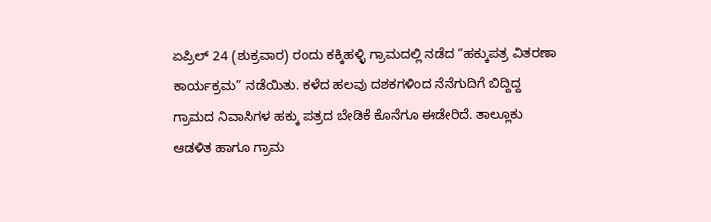ಏಪ್ರಿಲ್ 24 (ಶುಕ್ರವಾರ) ರಂದು ಕಕ್ಕಿಹಳ್ಳಿ ಗ್ರಾಮದಲ್ಲಿ ನಡೆದ “ಹಕ್ಕುಪತ್ರ ವಿತರಣಾ ಕಾರ್ಯಕ್ರಮ” ನಡೆಯಿತು. ಕಳೆದ ಹಲವು ದಶಕಗಳಿಂದ ನೆನೆಗುದಿಗೆ ಬಿದ್ದಿದ್ದ ಗ್ರಾಮದ ನಿವಾಸಿಗಳ ಹಕ್ಕು ಪತ್ರದ ಬೇಡಿಕೆ ಕೊನೆಗೂ ಈಡೇರಿದೆ. ತಾಲ್ಲೂಕು ಆಡಳಿತ ಹಾಗೂ ಗ್ರಾಮ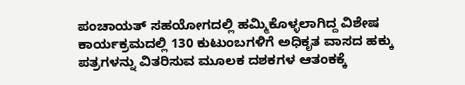ಪಂಚಾಯತ್ ಸಹಯೋಗದಲ್ಲಿ ಹಮ್ಮಿಕೊಳ್ಳಲಾಗಿದ್ದ ವಿಶೇಷ ಕಾರ್ಯಕ್ರಮದಲ್ಲಿ 130 ಕುಟುಂಬಗಳಿಗೆ ಅಧಿಕೃತ ವಾಸದ ಹಕ್ಕು ಪತ್ರಗಳನ್ನು ವಿತರಿಸುವ ಮೂಲಕ ದಶಕಗಳ ಆತಂಕಕ್ಕೆ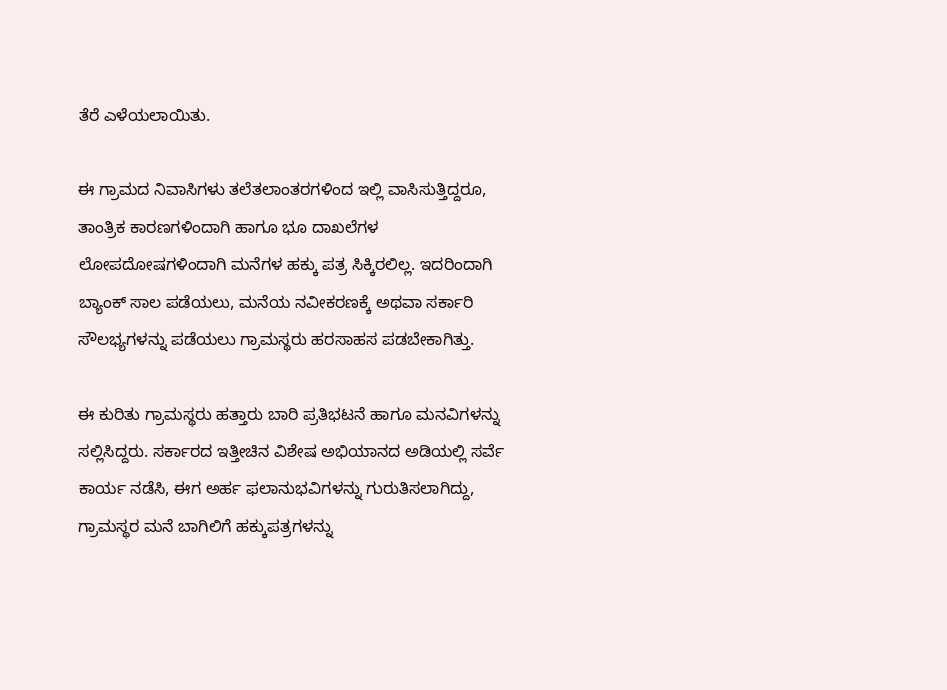ತೆರೆ ಎಳೆಯಲಾಯಿತು.

ಈ ಗ್ರಾಮದ ನಿವಾಸಿಗಳು ತಲೆತಲಾಂತರಗಳಿಂದ ಇಲ್ಲಿ ವಾಸಿಸುತ್ತಿದ್ದರೂ, ತಾಂತ್ರಿಕ ಕಾರಣಗಳಿಂದಾಗಿ ಹಾಗೂ ಭೂ ದಾಖಲೆಗಳ ಲೋಪದೋಷಗಳಿಂದಾಗಿ ಮನೆಗಳ ಹಕ್ಕು ಪತ್ರ ಸಿಕ್ಕಿರಲಿಲ್ಲ. ಇದರಿಂದಾಗಿ ಬ್ಯಾಂಕ್ ಸಾಲ ಪಡೆಯಲು, ಮನೆಯ ನವೀಕರಣಕ್ಕೆ ಅಥವಾ ಸರ್ಕಾರಿ ಸೌಲಭ್ಯಗಳನ್ನು ಪಡೆಯಲು ಗ್ರಾಮಸ್ಥರು ಹರಸಾಹಸ ಪಡಬೇಕಾಗಿತ್ತು.

ಈ ಕುರಿತು ಗ್ರಾಮಸ್ಥರು ಹತ್ತಾರು ಬಾರಿ ಪ್ರತಿಭಟನೆ ಹಾಗೂ ಮನವಿಗಳನ್ನು ಸಲ್ಲಿಸಿದ್ದರು. ಸರ್ಕಾರದ ಇತ್ತೀಚಿನ ವಿಶೇಷ ಅಭಿಯಾನದ ಅಡಿಯಲ್ಲಿ ಸರ್ವೆ ಕಾರ್ಯ ನಡೆಸಿ, ಈಗ ಅರ್ಹ ಫಲಾನುಭವಿಗಳನ್ನು ಗುರುತಿಸಲಾಗಿದ್ದು, ಗ್ರಾಮಸ್ಥರ ಮನೆ ಬಾಗಿಲಿಗೆ ಹಕ್ಕುಪತ್ರಗಳನ್ನು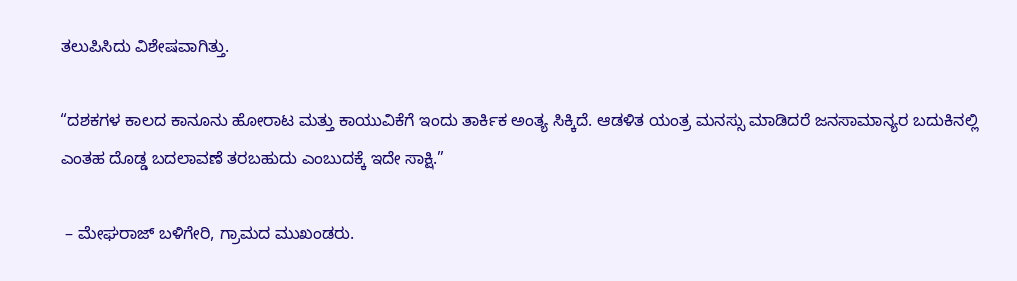ತಲುಪಿಸಿದು ವಿಶೇಷವಾಗಿತ್ತು.

“ದಶಕಗಳ ಕಾಲದ ಕಾನೂನು ಹೋರಾಟ ಮತ್ತು ಕಾಯುವಿಕೆಗೆ ಇಂದು ತಾರ್ಕಿಕ ಅಂತ್ಯ ಸಿಕ್ಕಿದೆ. ಆಡಳಿತ ಯಂತ್ರ ಮನಸ್ಸು ಮಾಡಿದರೆ ಜನಸಾಮಾನ್ಯರ ಬದುಕಿನಲ್ಲಿ ಎಂತಹ ದೊಡ್ಡ ಬದಲಾವಣೆ ತರಬಹುದು ಎಂಬುದಕ್ಕೆ ಇದೇ ಸಾಕ್ಷಿ.”

 – ಮೇಘರಾಜ್ ಬಳಿಗೇರಿ, ಗ್ರಾಮದ ಮುಖಂಡರು.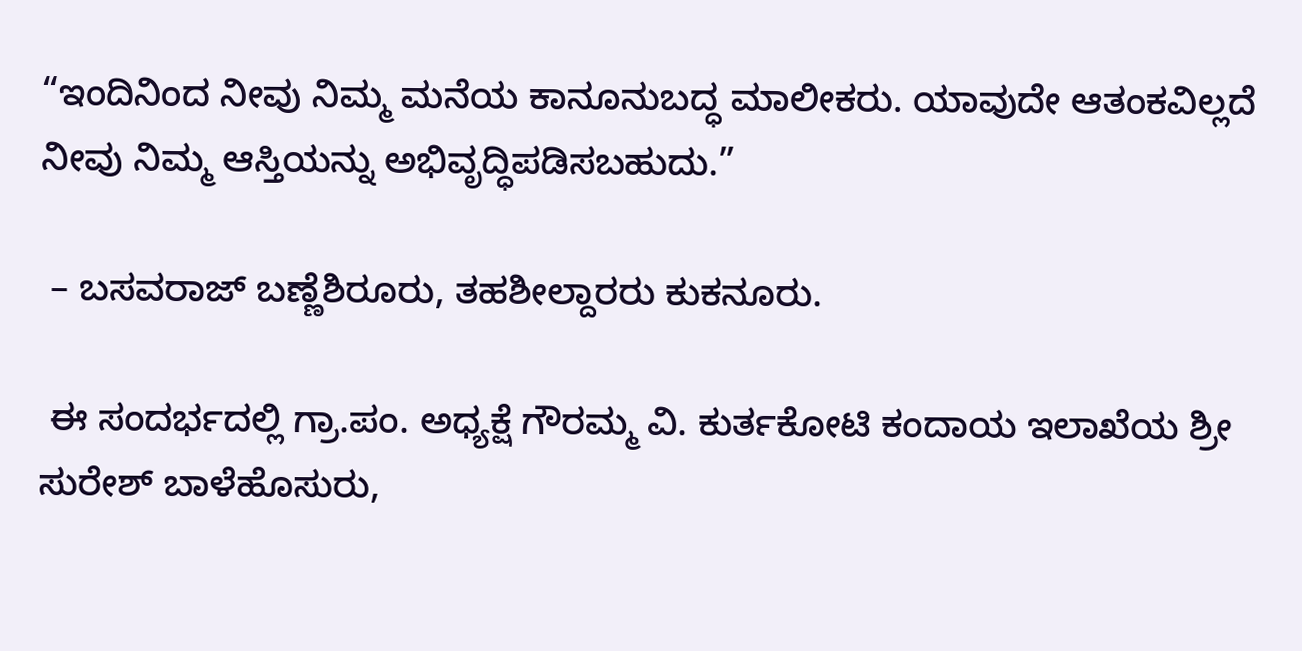“ಇಂದಿನಿಂದ ನೀವು ನಿಮ್ಮ ಮನೆಯ ಕಾನೂನುಬದ್ಧ ಮಾಲೀಕರು. ಯಾವುದೇ ಆತಂಕವಿಲ್ಲದೆ ನೀವು ನಿಮ್ಮ ಆಸ್ತಿಯನ್ನು ಅಭಿವೃದ್ಧಿಪಡಿಸಬಹುದು.”

 – ಬಸವರಾಜ್ ಬಣ್ಣೆಶಿರೂರು, ತಹಶೀಲ್ದಾರರು ಕುಕನೂರು.

 ಈ ಸಂದರ್ಭದಲ್ಲಿ ಗ್ರಾ.ಪಂ. ಅಧ್ಯಕ್ಷೆ ಗೌರಮ್ಮ ವಿ. ಕುರ್ತಕೋಟಿ ಕಂದಾಯ ಇಲಾಖೆಯ ಶ್ರೀ ಸುರೇಶ್ ಬಾಳೆಹೊಸುರು,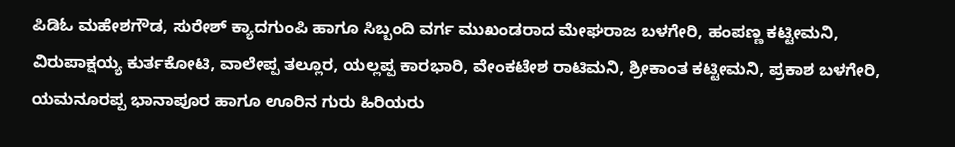ಪಿಡಿಓ ಮಹೇಶಗೌಡ, ಸುರೇಶ್ ಕ್ಯಾದಗುಂಪಿ ಹಾಗೂ ಸಿಬ್ಬಂದಿ ವರ್ಗ ಮುಖಂಡರಾದ ಮೇಘರಾಜ ಬಳಗೇರಿ, ಹಂಪಣ್ಣ ಕಟ್ಟೀಮನಿ, ವಿರುಪಾಕ್ಷಯ್ಯ ಕುರ್ತಕೋಟಿ, ವಾಲೇಪ್ಪ ತಲ್ಲೂರ, ಯಲ್ಲಪ್ಪ ಕಾರಭಾರಿ, ವೇಂಕಟೇಶ ರಾಟಿಮನಿ, ಶ್ರೀಕಾಂತ ಕಟ್ಟೀಮನಿ, ಪ್ರಕಾಶ ಬಳಗೇರಿ, ಯಮನೂರಪ್ಪ ಭಾನಾಪೂರ ಹಾಗೂ ಊರಿನ ಗುರು ಹಿರಿಯರು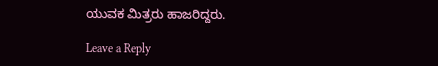ಯುವಕ ಮಿತ್ರರು ಹಾಜರಿದ್ದರು.

Leave a Reply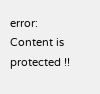error: Content is protected !!